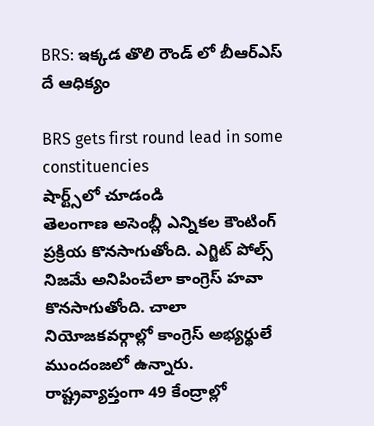BRS: ఇక్కడ తొలి రౌండ్ లో బీఆర్ఎస్ దే ఆధిక్యం

BRS gets first round lead in some constituencies
షార్ట్స్‌లో చూడండి
తెలంగాణ అసెంబ్లీ ఎన్నికల కౌంటింగ్ ప్రక్రియ కొనసాగుతోంది. ఎగ్జిట్ పోల్స్ నిజమే అనిపించేలా కాంగ్రెస్ హవా కొనసాగుతోంది. చాలా నియోజకవర్గాల్లో కాంగ్రెస్ అభ్యర్థులే ముందంజలో ఉన్నారు. రాష్ట్రవ్యాప్తంగా 49 కేంద్రాల్లో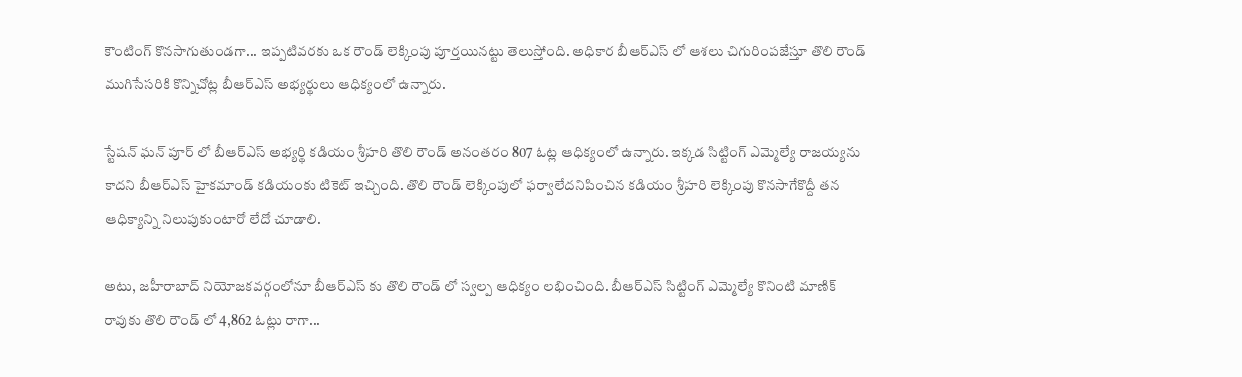కౌంటింగ్ కొనసాగుతుండగా... ఇప్పటివరకు ఒక రౌండ్ లెక్కింపు పూర్తయినట్టు తెలుస్తోంది. అధికార బీఆర్ఎస్ లో ఆశలు చిగురింపజేస్తూ తొలి రౌండ్ ముగిసేసరికి కొన్నిచోట్ల బీఆర్ఎస్ అభ్యర్థులు ఆధిక్యంలో ఉన్నారు.

స్టేషన్ ఘన్ పూర్ లో బీఆర్ఎస్ అభ్యర్థి కడియం శ్రీహరి తొలి రౌండ్ అనంతరం 807 ఓట్ల ఆధిక్యంలో ఉన్నారు. ఇక్కడ సిట్టింగ్ ఎమ్మెల్యే రాజయ్యను కాదని బీఆర్ఎస్ హైకమాండ్ కడియంకు టికెట్ ఇచ్చింది. తొలి రౌండ్ లెక్కింపులో ఫర్వాలేదనిపించిన కడియం శ్రీహరి లెక్కింపు కొనసాగేకొద్దీ తన ఆధిక్యాన్ని నిలుపుకుంటారో లేదో చూడాలి.

అటు, జహీరాబాద్ నియోజకవర్గంలోనూ బీఆర్ఎస్ కు తొలి రౌండ్ లో స్వల్ప ఆధిక్యం లభించింది. బీఆర్ఎస్ సిట్టింగ్ ఎమ్మెల్యే కొనింటి మాణిక్ రావుకు తొలి రౌండ్ లో 4,862 ఓట్లు రాగా...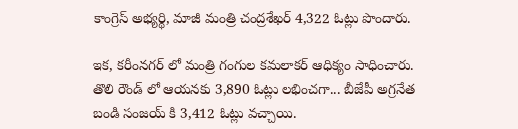కాంగ్రెస్ అభ్యర్థి, మాజీ మంత్రి చంద్రశేఖర్ 4,322 ఓట్లు పొందారు.

ఇక, కరీంనగర్ లో మంత్రి గంగుల కమలాకర్ ఆధిక్యం సాధించారు. తొలి రౌండ్ లో ఆయనకు 3,890 ఓట్లు లభించగా... బీజేపీ అగ్రనేత బండి సంజయ్ కి 3,412 ఓట్లు వచ్చాయి.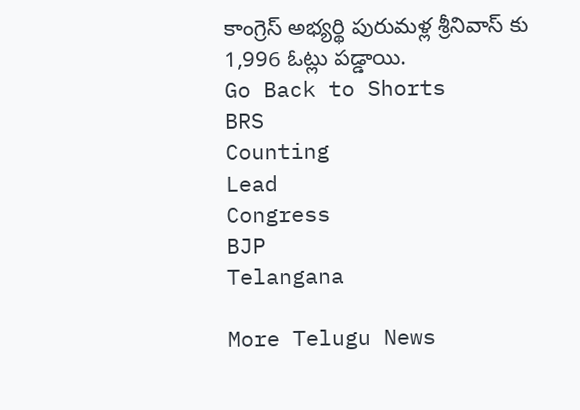కాంగ్రెస్ అభ్యర్థి పురుమళ్ల శ్రీనివాస్ కు 1,996 ఓట్లు పడ్డాయి.
Go Back to Shorts
BRS
Counting
Lead
Congress
BJP
Telangana

More Telugu News